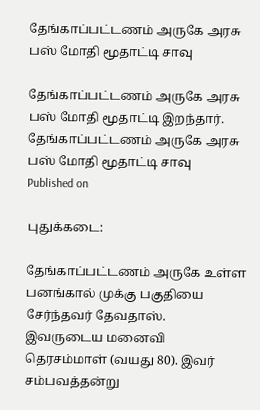தேங்காப்பட்டணம் அருகே அரசு பஸ் மோதி மூதாட்டி சாவு

தேங்காப்பட்டணம் அருகே அரசு பஸ் மோதி மூதாட்டி இறந்தார்.
தேங்காப்பட்டணம் அருகே அரசு பஸ் மோதி மூதாட்டி சாவு
Published on

புதுக்கடை:

தேங்காப்பட்டணம் அருகே உள்ள பனங்கால் முக்கு பகுதியை சேர்ந்தவர் தேவதாஸ். இவருடைய மனைவி தெரசம்மாள் (வயது 80). இவர் சம்பவத்தன்று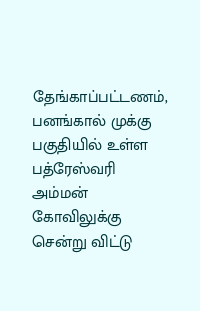தேங்காப்பட்டணம், பனங்கால் முக்கு பகுதியில் உள்ள பத்ரேஸ்வரி அம்மன் கோவிலுக்கு சென்று விட்டு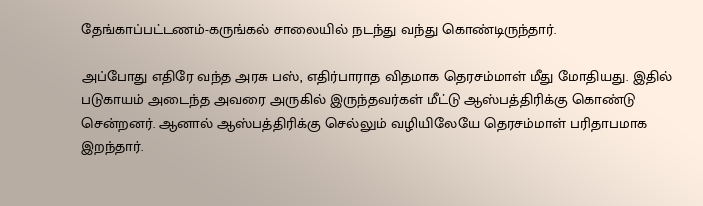தேங்காப்பட்டணம்-கருங்கல் சாலையில் நடந்து வந்து கொண்டிருந்தார்.

அப்போது எதிரே வந்த அரசு பஸ், எதிர்பாராத விதமாக தெரசம்மாள் மீது மோதியது. இதில் படுகாயம் அடைந்த அவரை அருகில் இருந்தவர்கள் மீட்டு ஆஸ்பத்திரிக்கு கொண்டு சென்றனர். ஆனால் ஆஸ்பத்திரிக்கு செல்லும் வழியிலேயே தெரசம்மாள் பரிதாபமாக இறந்தார்.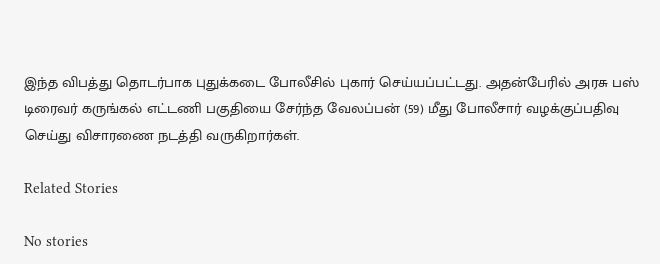இந்த விபத்து தொடர்பாக புதுக்கடை போலீசில் புகார் செய்யப்பட்டது. அதன்பேரில் அரசு பஸ் டிரைவர் கருங்கல் எட்டணி பகுதியை சேர்ந்த வேலப்பன் (59) மீது போலீசார் வழக்குப்பதிவு செய்து விசாரணை நடத்தி வருகிறார்கள்.

Related Stories

No stories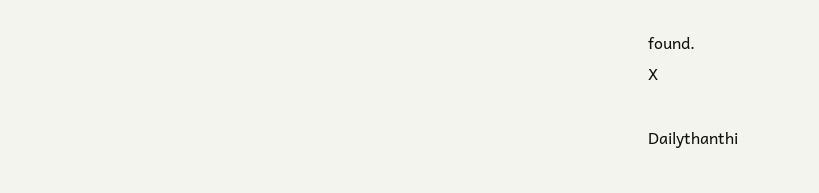found.
X

Dailythanthi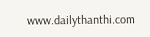www.dailythanthi.com